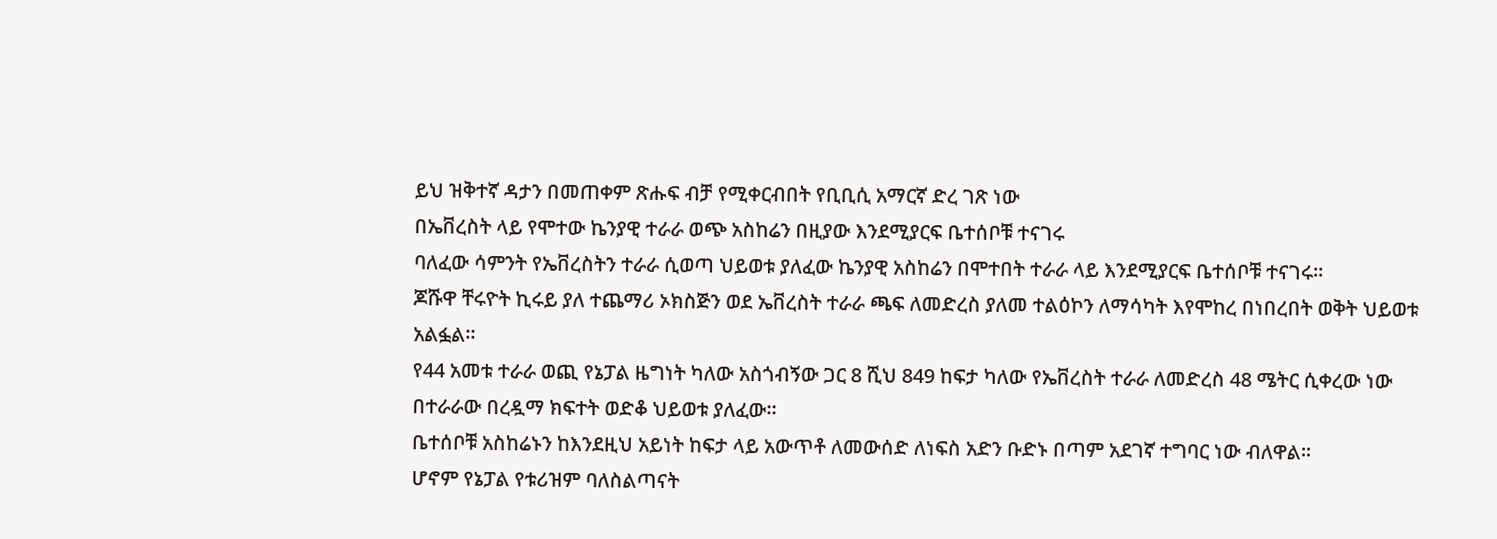ይህ ዝቅተኛ ዳታን በመጠቀም ጽሑፍ ብቻ የሚቀርብበት የቢቢሲ አማርኛ ድረ ገጽ ነው
በኤቨረስት ላይ የሞተው ኬንያዊ ተራራ ወጭ አስከሬን በዚያው እንደሚያርፍ ቤተሰቦቹ ተናገሩ
ባለፈው ሳምንት የኤቨረስትን ተራራ ሲወጣ ህይወቱ ያለፈው ኬንያዊ አስከሬን በሞተበት ተራራ ላይ እንደሚያርፍ ቤተሰቦቹ ተናገሩ።
ጆሹዋ ቸሩዮት ኪሩይ ያለ ተጨማሪ ኦክስጅን ወደ ኤቨረስት ተራራ ጫፍ ለመድረስ ያለመ ተልዕኮን ለማሳካት እየሞከረ በነበረበት ወቅት ህይወቱ አልፏል።
የ44 አመቱ ተራራ ወጪ የኔፓል ዜግነት ካለው አስጎብኝው ጋር 8 ሺህ 849 ከፍታ ካለው የኤቨረስት ተራራ ለመድረስ 48 ሜትር ሲቀረው ነው በተራራው በረዷማ ክፍተት ወድቆ ህይወቱ ያለፈው።
ቤተሰቦቹ አስከሬኑን ከእንደዚህ አይነት ከፍታ ላይ አውጥቶ ለመውሰድ ለነፍስ አድን ቡድኑ በጣም አደገኛ ተግባር ነው ብለዋል።
ሆኖም የኔፓል የቱሪዝም ባለስልጣናት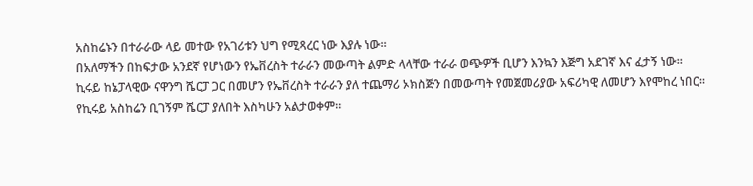አስከሬኑን በተራራው ላይ መተው የአገሪቱን ህግ የሚጻረር ነው እያሉ ነው።
በአለማችን በከፍታው አንደኛ የሆነውን የኤቨረስት ተራራን መውጣት ልምድ ላላቸው ተራራ ወጭዎች ቢሆን እንኳን እጅግ አደገኛ እና ፈታኝ ነው።
ኪሩይ ከኔፓላዊው ናዋንግ ሼርፓ ጋር በመሆን የኤቨረስት ተራራን ያለ ተጨማሪ ኦክስጅን በመውጣት የመጀመሪያው አፍሪካዊ ለመሆን እየሞከረ ነበር።
የኪሩይ አስከሬን ቢገኝም ሼርፓ ያለበት እስካሁን አልታወቀም።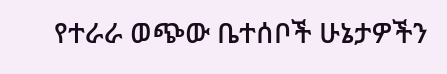የተራራ ወጭው ቤተሰቦች ሁኔታዎችን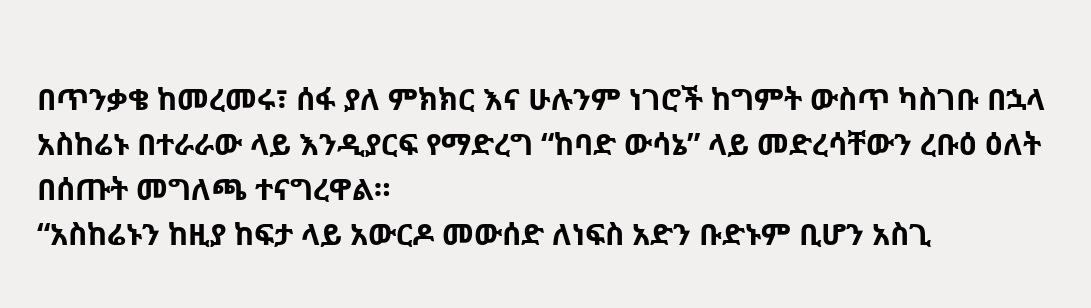በጥንቃቄ ከመረመሩ፣ ሰፋ ያለ ምክክር እና ሁሉንም ነገሮች ከግምት ውስጥ ካስገቡ በኋላ አስከሬኑ በተራራው ላይ እንዲያርፍ የማድረግ “ከባድ ውሳኔ” ላይ መድረሳቸውን ረቡዕ ዕለት በሰጡት መግለጫ ተናግረዋል።
“አስከሬኑን ከዚያ ከፍታ ላይ አውርዶ መውሰድ ለነፍስ አድን ቡድኑም ቢሆን አስጊ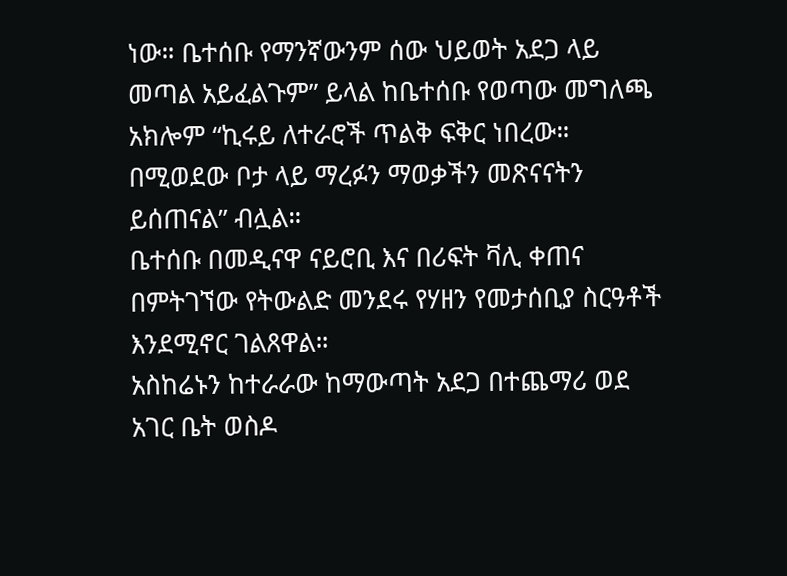ነው። ቤተሰቡ የማንኛውንም ሰው ህይወት አደጋ ላይ መጣል አይፈልጉም” ይላል ከቤተሰቡ የወጣው መግለጫ
አክሎም “ኪሩይ ለተራሮች ጥልቅ ፍቅር ነበረው። በሚወደው ቦታ ላይ ማረፉን ማወቃችን መጽናናትን ይሰጠናል” ብሏል።
ቤተሰቡ በመዲናዋ ናይሮቢ እና በሪፍት ቫሊ ቀጠና በምትገኘው የትውልድ መንደሩ የሃዘን የመታሰቢያ ስርዓቶች እንደሚኖር ገልጸዋል።
አስከሬኑን ከተራራው ከማውጣት አደጋ በተጨማሪ ወደ አገር ቤት ወስዶ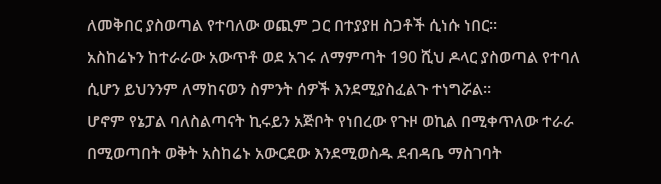ለመቅበር ያስወጣል የተባለው ወጪም ጋር በተያያዘ ስጋቶች ሲነሱ ነበር።
አስከሬኑን ከተራራው አውጥቶ ወደ አገሩ ለማምጣት 190 ሺህ ዶላር ያስወጣል የተባለ ሲሆን ይህንንም ለማከናወን ስምንት ሰዎች እንደሚያስፈልጉ ተነግሯል።
ሆኖም የኔፓል ባለስልጣናት ኪሩይን አጅቦት የነበረው የጉዞ ወኪል በሚቀጥለው ተራራ በሚወጣበት ወቅት አስከሬኑ አውርደው እንደሚወስዱ ደብዳቤ ማስገባት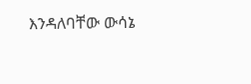እንዳለባቸው ውሳኔ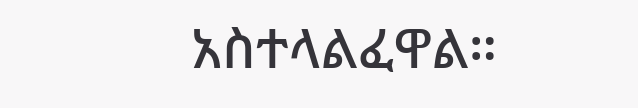አስተላልፈዋል።